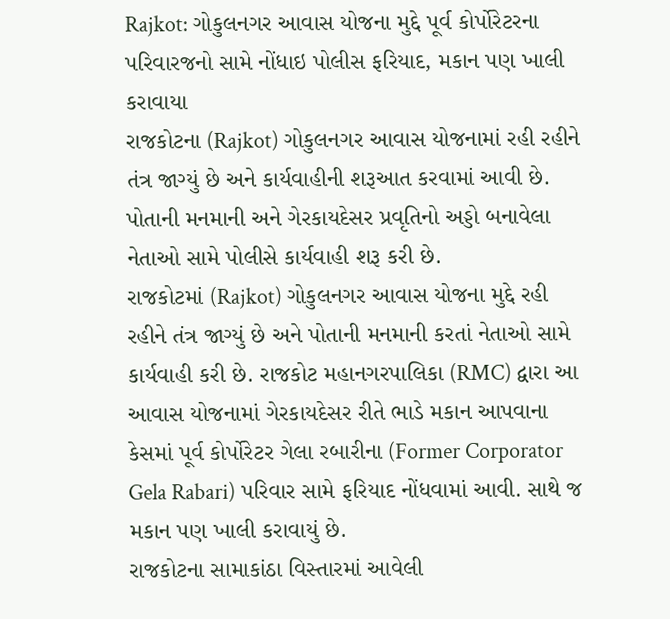Rajkot: ગોકુલનગર આવાસ યોજના મુદ્દે પૂર્વ કોર્પોરેટરના પરિવારજનો સામે નોંધાઇ પોલીસ ફરિયાદ, મકાન પણ ખાલી કરાવાયા
રાજકોટના (Rajkot) ગોકુલનગર આવાસ યોજનામાં રહી રહીને તંત્ર જાગ્યું છે અને કાર્યવાહીની શરૂઆત કરવામાં આવી છે. પોતાની મનમાની અને ગેરકાયદેસર પ્રવૃતિનો અડ્ડો બનાવેલા નેતાઓ સામે પોલીસે કાર્યવાહી શરૂ કરી છે.
રાજકોટમાં (Rajkot) ગોકુલનગર આવાસ યોજના મુદ્દે રહી રહીને તંત્ર જાગ્યું છે અને પોતાની મનમાની કરતાં નેતાઓ સામે કાર્યવાહી કરી છે. રાજકોટ મહાનગરપાલિકા (RMC) દ્વારા આ આવાસ યોજનામાં ગેરકાયદેસર રીતે ભાડે મકાન આપવાના કેસમાં પૂર્વ કોર્પોરેટર ગેલા રબારીના (Former Corporator Gela Rabari) પરિવાર સામે ફરિયાદ નોંધવામાં આવી. સાથે જ મકાન પણ ખાલી કરાવાયું છે.
રાજકોટના સામાકાંઠા વિસ્તારમાં આવેલી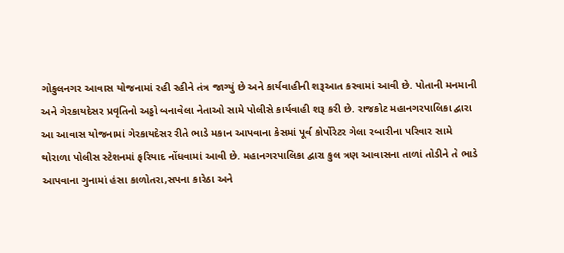ગોકુલનગર આવાસ યોજનામાં રહી રહીને તંત્ર જાગ્યું છે અને કાર્યવાહીની શરૂઆત કરવામાં આવી છે. પોતાની મનમાની અને ગેરકાયદેસર પ્રવૃતિનો અડ્ડો બનાવેલા નેતાઓ સામે પોલીસે કાર્યવાહી શરૂ કરી છે. રાજકોટ મહાનગરપાલિકા દ્વારા આ આવાસ યોજનામાં ગેરકાયદેસર રીતે ભાડે મકાન આપવાના કેસમાં પૂર્વ કોર્પોરેટર ગેલા રબારીના પરિવાર સામે થોરાળા પોલીસ સ્ટેશનમાં ફરિયાદ નોંધવામાં આવી છે. મહાનગરપાલિકા દ્વારા કુલ ત્રણ આવાસના તાળાં તોડીને તે ભાડે આપવાના ગુનામાં હંસા કાળોતરા,સપના કારેઠા અને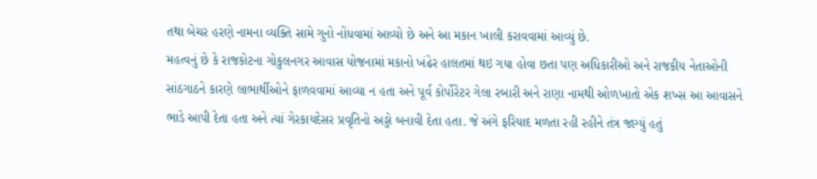તથા બેચર હરણે નામના વ્યક્તિ સામે ગુનો નોંધવામાં આવ્યો છે અને આ મકાન ખાલી કરાવવામાં આવ્યું છે.
મહત્વનું છે કે રાજકોટના ગોકુલનગર આવાસ યોજનામાં મકાનો ખંઢેર હાલતમાં થઇ ગયા હોવા છતા પણ અધિકારીઓ અને રાજકીય નેતાઓની સાંઠગાઠને કારણે લાભાર્થીઓને ફાળવવામાં આવ્યા ન હતા અને પૂર્વ કોર્પોરેટર ગેલા રબારી અને રાણા નામથી ઓળખાતો એક શખ્સ આ આવાસને ભાડે આપી દેતા હતા અને ત્યાં ગેરકાયદેસર પ્રવૃતિનો અડ્ડો બનાવી દેતા હતા. જે અંગે ફરિયાદ મળતા રહી રહીને તંત્ર જાગ્યું હતું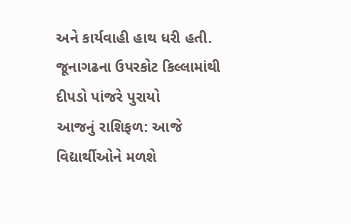અને કાર્યવાહી હાથ ધરી હતી.
જૂનાગઢના ઉપરકોટ કિલ્લામાંથી દીપડો પાંજરે પુરાયો
આજનું રાશિફળ: આજે વિદ્યાર્થીઓને મળશે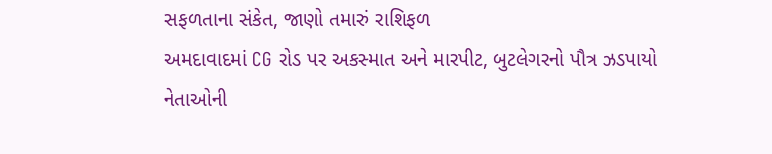સફળતાના સંકેત, જાણો તમારું રાશિફળ
અમદાવાદમાં CG રોડ પર અકસ્માત અને મારપીટ, બુટલેગરનો પૌત્ર ઝડપાયો
નેતાઓની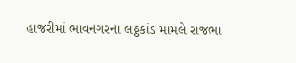હાજરીમાં ભાવનગરના લઠ્ઠકાંડ મામલે રાજભા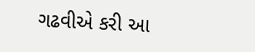ગઢવીએ કરી આ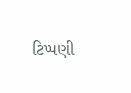ટિપ્પણી